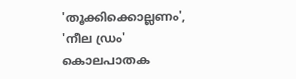'തൂക്കിക്കൊല്ലണം', 'നീല ഡ്രം' കൊലപാതക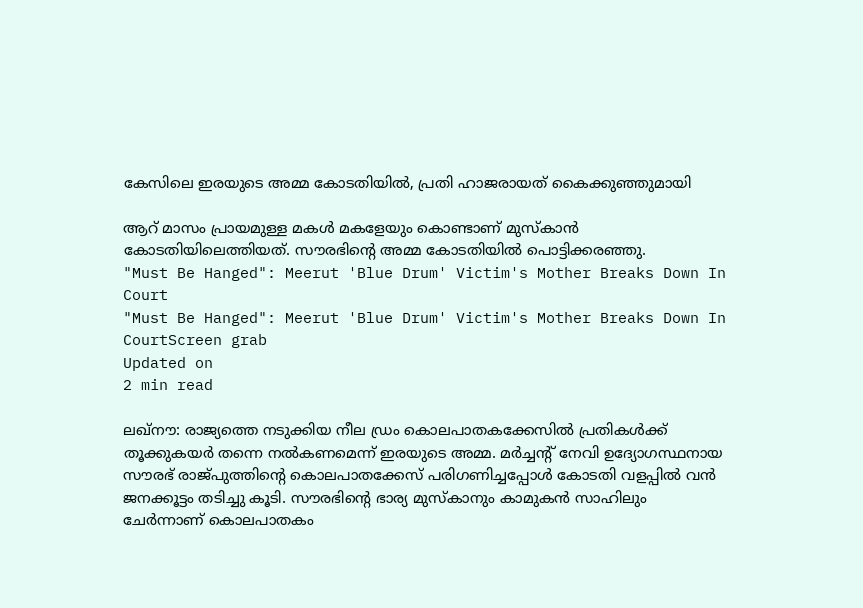കേസിലെ ഇരയുടെ അമ്മ കോടതിയില്‍, പ്രതി ഹാജരായത് കൈക്കുഞ്ഞുമായി

ആറ് മാസം പ്രായമുള്ള മകള്‍ മകളേയും കൊണ്ടാണ് മുസ്‌കാന്‍ കോടതിയിലെത്തിയത്. സൗരഭിന്റെ അമ്മ കോടതിയില്‍ പൊട്ടിക്കരഞ്ഞു.
"Must Be Hanged": Meerut 'Blue Drum' Victim's Mother Breaks Down In Court
"Must Be Hanged": Meerut 'Blue Drum' Victim's Mother Breaks Down In CourtScreen grab
Updated on
2 min read

ലഖ്‌നൗ: രാജ്യത്തെ നടുക്കിയ നീല ഡ്രം കൊലപാതകക്കേസില്‍ പ്രതികള്‍ക്ക് തൂക്കുകയര്‍ തന്നെ നല്‍കണമെന്ന് ഇരയുടെ അമ്മ. മര്‍ച്ചന്റ് നേവി ഉദ്യോഗസ്ഥനായ സൗരഭ് രാജ്പുത്തിന്റെ കൊലപാതക്കേസ് പരിഗണിച്ചപ്പോള്‍ കോടതി വളപ്പില്‍ വന്‍ ജനക്കൂട്ടം തടിച്ചു കൂടി. സൗരഭിന്റെ ഭാര്യ മുസ്‌കാനും കാമുകന്‍ സാഹിലും ചേര്‍ന്നാണ് കൊലപാതകം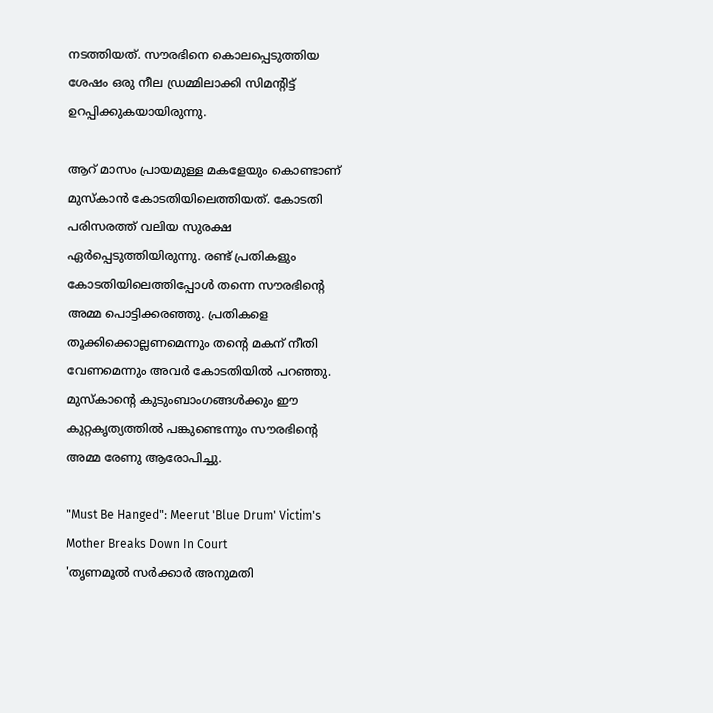നടത്തിയത്. സൗരഭിനെ കൊലപ്പെടുത്തിയ ശേഷം ഒരു നീല ഡ്രമ്മിലാക്കി സിമന്റിട്ട് ഉറപ്പിക്കുകയായിരുന്നു.

ആറ് മാസം പ്രായമുള്ള മകളേയും കൊണ്ടാണ് മുസ്‌കാന്‍ കോടതിയിലെത്തിയത്. കോടതി പരിസരത്ത് വലിയ സുരക്ഷ ഏര്‍പ്പെടുത്തിയിരുന്നു. രണ്ട് പ്രതികളും കോടതിയിലെത്തിപ്പോള്‍ തന്നെ സൗരഭിന്റെ അമ്മ പൊട്ടിക്കരഞ്ഞു. പ്രതികളെ തൂക്കിക്കൊല്ലണമെന്നും തന്റെ മകന് നീതി വേണമെന്നും അവര്‍ കോടതിയില്‍ പറഞ്ഞു. മുസ്‌കാന്റെ കുടുംബാംഗങ്ങള്‍ക്കും ഈ കുറ്റകൃത്യത്തില്‍ പങ്കുണ്ടെന്നും സൗരഭിന്റെ അമ്മ രേണു ആരോപിച്ചു.

"Must Be Hanged": Meerut 'Blue Drum' Victim's Mother Breaks Down In Court
'തൃണമൂല്‍ സര്‍ക്കാര്‍ അനുമതി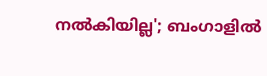നല്‍കിയില്ല'; ബംഗാളില്‍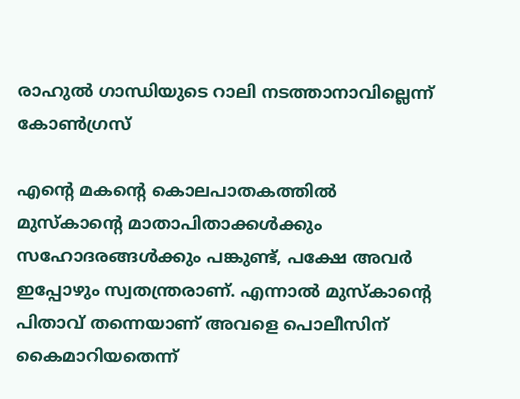രാഹുല്‍ ഗാന്ധിയുടെ റാലി നടത്താനാവില്ലെന്ന് കോണ്‍ഗ്രസ്

എന്റെ മകന്റെ കൊലപാതകത്തില്‍ മുസ്‌കാന്റെ മാതാപിതാക്കള്‍ക്കും സഹോദരങ്ങള്‍ക്കും പങ്കുണ്ട്, പക്ഷേ അവര്‍ ഇപ്പോഴും സ്വതന്ത്രരാണ്. എന്നാല്‍ മുസ്‌കാന്റെ പിതാവ് തന്നെയാണ് അവളെ പൊലീസിന് കൈമാറിയതെന്ന്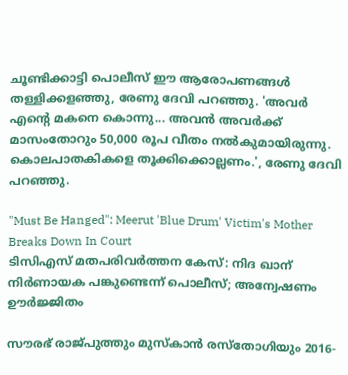ചൂണ്ടിക്കാട്ടി പൊലീസ് ഈ ആരോപണങ്ങള്‍ തള്ളിക്കളഞ്ഞു, രേണു ദേവി പറഞ്ഞു. 'അവര്‍ എന്റെ മകനെ കൊന്നു... അവന്‍ അവര്‍ക്ക് മാസംതോറും 50,000 രൂപ വീതം നല്‍കുമായിരുന്നു. കൊലപാതകികളെ തൂക്കിക്കൊല്ലണം.', രേണു ദേവി പറഞ്ഞു.

"Must Be Hanged": Meerut 'Blue Drum' Victim's Mother Breaks Down In Court
ടിസിഎസ് മതപരിവര്‍ത്തന കേസ്: നിദ ഖാന് നിര്‍ണായക പങ്കുണ്ടെന്ന് പൊലീസ്; അന്വേഷണം ഊര്‍ജ്ജിതം

സൗരഭ് രാജ്പുത്തും മുസ്‌കാന്‍ രസ്തോഗിയും 2016-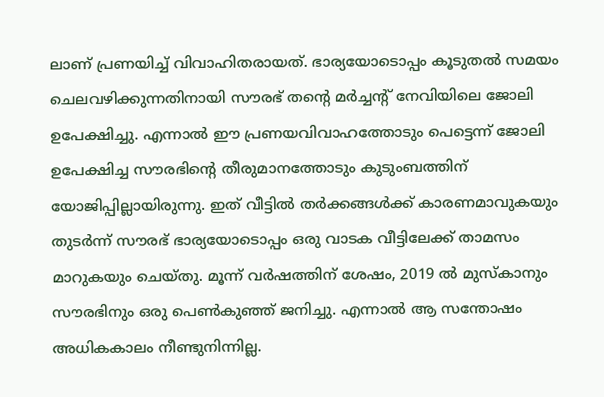ലാണ് പ്രണയിച്ച് വിവാഹിതരായത്. ഭാര്യയോടൊപ്പം കൂടുതല്‍ സമയം ചെലവഴിക്കുന്നതിനായി സൗരഭ് തന്റെ മര്‍ച്ചന്റ് നേവിയിലെ ജോലി ഉപേക്ഷിച്ചു. എന്നാല്‍ ഈ പ്രണയവിവാഹത്തോടും പെട്ടെന്ന് ജോലി ഉപേക്ഷിച്ച സൗരഭിന്റെ തീരുമാനത്തോടും കുടുംബത്തിന് യോജിപ്പില്ലായിരുന്നു. ഇത് വീട്ടില്‍ തര്‍ക്കങ്ങള്‍ക്ക് കാരണമാവുകയും തുടര്‍ന്ന് സൗരഭ് ഭാര്യയോടൊപ്പം ഒരു വാടക വീട്ടിലേക്ക് താമസം മാറുകയും ചെയ്തു. മൂന്ന് വര്‍ഷത്തിന് ശേഷം, 2019 ല്‍ മുസ്‌കാനും സൗരഭിനും ഒരു പെണ്‍കുഞ്ഞ് ജനിച്ചു. എന്നാല്‍ ആ സന്തോഷം അധികകാലം നീണ്ടുനിന്നില്ല.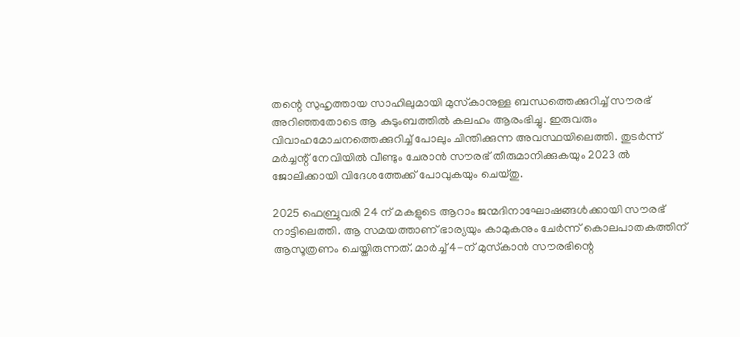തന്റെ സുഹൃത്തായ സാഹിലുമായി മുസ്‌കാനുള്ള ബന്ധത്തെക്കുറിച്ച് സൗരഭ് അറിഞ്ഞതോടെ ആ കുടുംബത്തില്‍ കലഹം ആരംഭിച്ചു. ഇരുവരും വിവാഹമോചനത്തെക്കുറിച്ച് പോലും ചിന്തിക്കുന്ന അവസ്ഥയിലെത്തി. തുടര്‍ന്ന് മര്‍ച്ചന്റ് നേവിയില്‍ വീണ്ടും ചേരാന്‍ സൗരഭ് തീരുമാനിക്കുകയും 2023 ല്‍ ജോലിക്കായി വിദേശത്തേക്ക് പോവുകയും ചെയ്തു.

2025 ഫെബ്രുവരി 24 ന് മകളുടെ ആറാം ജന്മദിനാഘോഷങ്ങള്‍ക്കായി സൗരഭ് നാട്ടിലെത്തി. ആ സമയത്താണ് ഭാര്യയും കാമുകനും ചേര്‍ന്ന് കൊലപാതകത്തിന് ആസൂത്രണം ചെയ്തിരുന്നത്. മാര്‍ച്ച് 4-ന് മുസ്‌കാന്‍ സൗരഭിന്റെ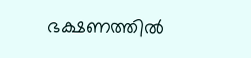ഭക്ഷണത്തില്‍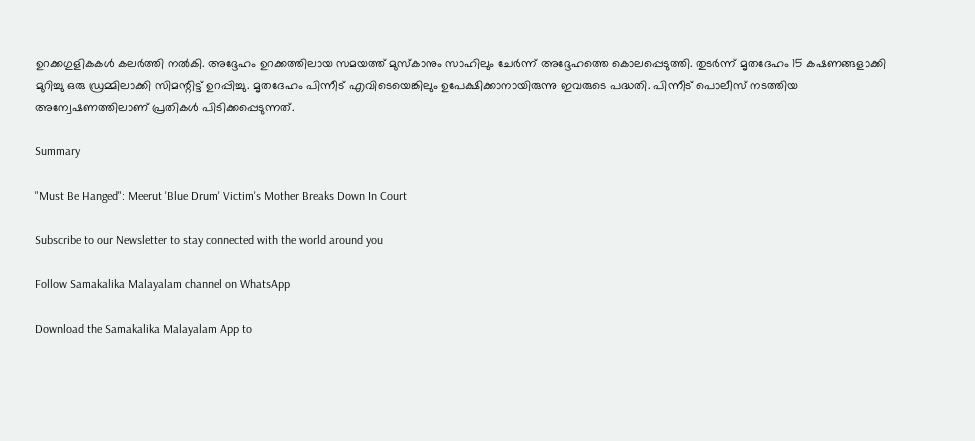ഉറക്കഗുളികകള്‍ കലര്‍ത്തി നല്‍കി. അദ്ദേഹം ഉറക്കത്തിലായ സമയത്ത് മുസ്‌കാനും സാഹിലും ചേര്‍ന്ന് അദ്ദേഹത്തെ കൊലപ്പെടുത്തി. തുടര്‍ന്ന് മൃതദേഹം 15 കഷണങ്ങളാക്കി മുറിച്ചു ഒരു ഡ്രമ്മിലാക്കി സിമന്റിട്ട് ഉറപ്പിച്ചു. മൃതദേഹം പിന്നീട് എവിടെയെങ്കിലും ഉപേക്ഷിക്കാനായിരുന്നു ഇവരുടെ പദ്ധതി. പിന്നീട് പൊലീസ് നടത്തിയ അന്വേഷണത്തിലാണ് പ്രതികള്‍ പിടിക്കപ്പെടുന്നത്.

Summary

"Must Be Hanged": Meerut 'Blue Drum' Victim's Mother Breaks Down In Court

Subscribe to our Newsletter to stay connected with the world around you

Follow Samakalika Malayalam channel on WhatsApp

Download the Samakalika Malayalam App to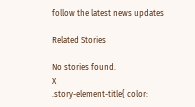follow the latest news updates

Related Stories

No stories found.
X
.story-element-title{ color: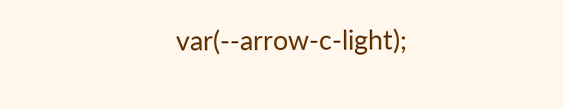var(--arrow-c-light);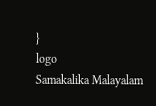}
logo
Samakalika Malayalam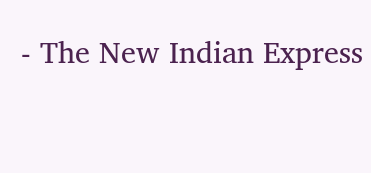- The New Indian Express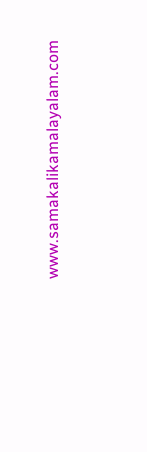www.samakalikamalayalam.com